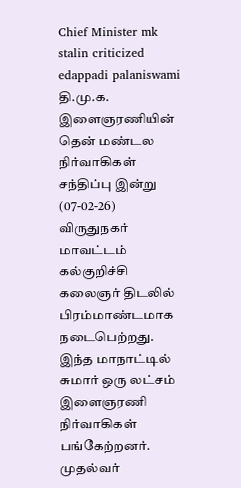Chief Minister mk stalin criticized edappadi palaniswami
தி.மு.க. இளைஞரணியின் தென் மண்டல நிர்வாகிகள் சந்திப்பு இன்று (07-02-26) விருதுநகர் மாவட்டம் கல்குறிச்சி கலைஞர் திடலில் பிரம்மாண்டமாக நடைபெற்றது. இந்த மாநாட்டில் சுமார் ஒரு லட்சம் இளைஞரணி நிர்வாகிகள் பங்கேற்றனர். முதல்வர்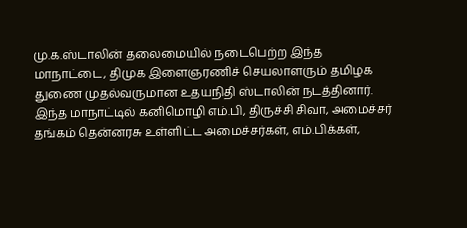மு.க.ஸ்டாலின் தலைமையில் நடைபெற்ற இந்த மாநாட்டை, திமுக இளைஞரணிச் செயலாளரும் தமிழக துணை முதல்வருமான உதயநிதி ஸ்டாலின் நடத்தினார். இந்த மாநாட்டில் கனிமொழி எம்.பி, திருச்சி சிவா, அமைச்சர் தங்கம் தென்னரசு உள்ளிட்ட அமைச்சர்கள், எம்.பிக்கள்,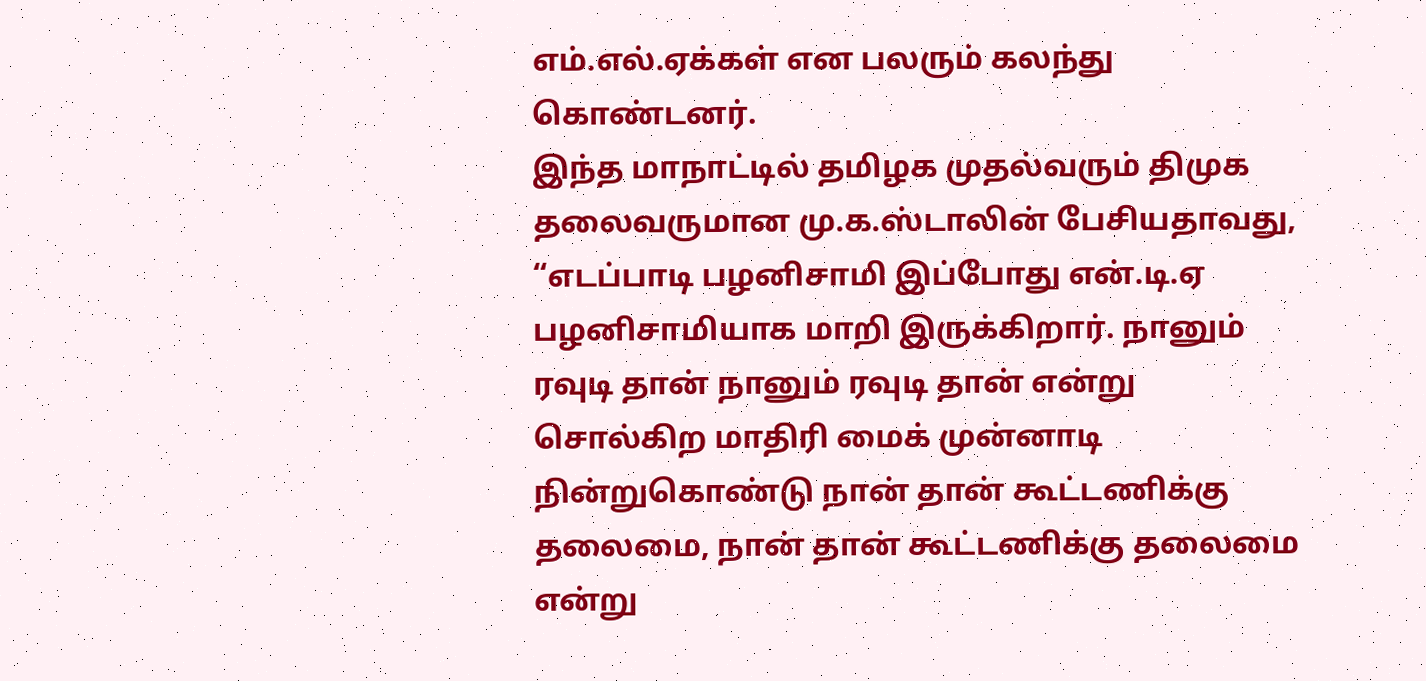எம்.எல்.ஏக்கள் என பலரும் கலந்து கொண்டனர்.
இந்த மாநாட்டில் தமிழக முதல்வரும் திமுக தலைவருமான மு.க.ஸ்டாலின் பேசியதாவது, “எடப்பாடி பழனிசாமி இப்போது என்.டி.ஏ பழனிசாமியாக மாறி இருக்கிறார். நானும் ரவுடி தான் நானும் ரவுடி தான் என்று சொல்கிற மாதிரி மைக் முன்னாடி நின்றுகொண்டு நான் தான் கூட்டணிக்கு தலைமை, நான் தான் கூட்டணிக்கு தலைமை என்று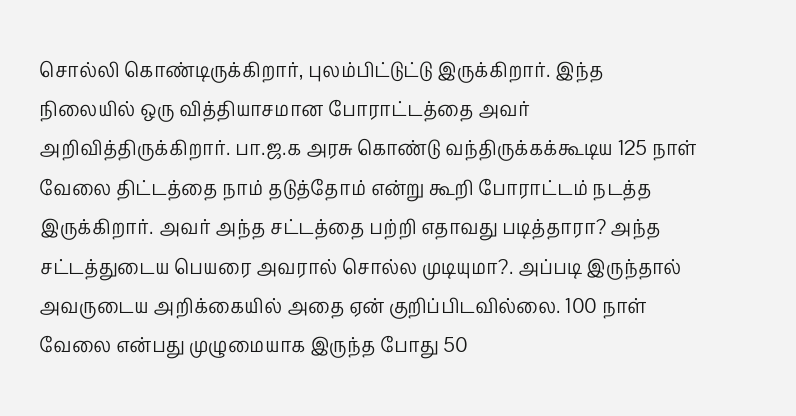சொல்லி கொண்டிருக்கிறார், புலம்பிட்டுட்டு இருக்கிறார். இந்த நிலையில் ஒரு வித்தியாசமான போராட்டத்தை அவர் அறிவித்திருக்கிறார். பா.ஜ.க அரசு கொண்டு வந்திருக்கக்கூடிய 125 நாள் வேலை திட்டத்தை நாம் தடுத்தோம் என்று கூறி போராட்டம் நடத்த இருக்கிறார். அவர் அந்த சட்டத்தை பற்றி எதாவது படித்தாரா? அந்த சட்டத்துடைய பெயரை அவரால் சொல்ல முடியுமா?. அப்படி இருந்தால் அவருடைய அறிக்கையில் அதை ஏன் குறிப்பிடவில்லை. 100 நாள் வேலை என்பது முழுமையாக இருந்த போது 50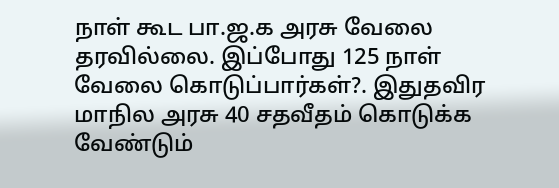நாள் கூட பா.ஜ.க அரசு வேலை தரவில்லை. இப்போது 125 நாள் வேலை கொடுப்பார்கள்?. இதுதவிர மாநில அரசு 40 சதவீதம் கொடுக்க வேண்டும்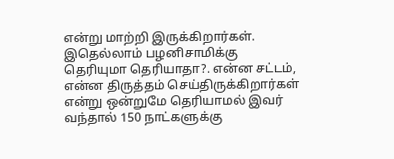என்று மாற்றி இருக்கிறார்கள்.
இதெல்லாம் பழனிசாமிக்கு தெரியுமா தெரியாதா?. என்ன சட்டம், என்ன திருத்தம் செய்திருக்கிறார்கள் என்று ஒன்றுமே தெரியாமல் இவர் வந்தால் 150 நாட்களுக்கு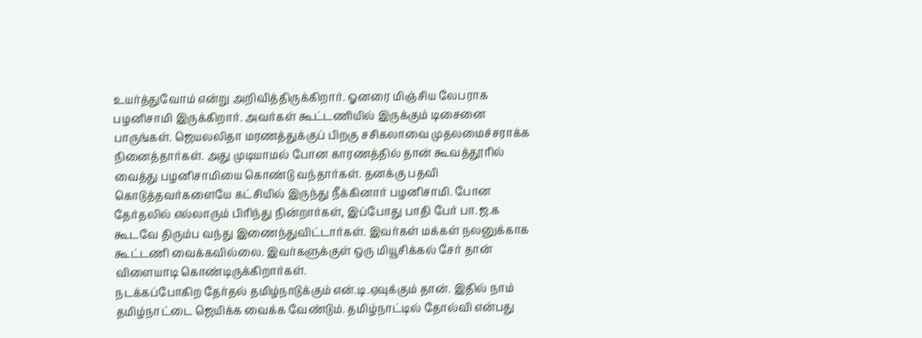உயர்த்துவோம் என்று அறிவித்திருக்கிறார். ஓனரை மிஞ்சிய லேபராக பழனிசாமி இருக்கிறார். அவர்கள் கூட்டணியில் இருக்கும் டிசைனை பாருங்கள். ஜெயலலிதா மரணத்துக்குப் பிறகு சசிகலாவை முதலமைச்சராக்க நினைத்தார்கள். அது முடியாமல் போன காரணத்தில் தான் கூவத்தூரில் வைத்து பழனிசாமியை கொண்டு வந்தார்கள். தனக்கு பதவி கொடுத்தவர்களையே கட்சியில் இருந்து நீக்கினார் பழனிசாமி. போன தேர்தலில் எல்லாரும் பிரிந்து நின்றார்கள், இப்போது பாதி பேர் பா.ஜ.க கூடவே திரும்ப வந்து இணைந்துவிட்டார்கள். இவர்கள் மக்கள் நலனுக்காக கூட்டணி வைக்கவில்லை. இவர்களுக்குள் ஒரு மியூசிக்கல் சேர் தான் விளையாடி கொண்டிருக்கிறார்கள்.
நடக்கப்போகிற தேர்தல் தமிழ்நாடுக்கும் என்.டி.ஏவுக்கும் தான். இதில் நாம் தமிழ்நாட்டை ஜெயிக்க வைக்க வேண்டும். தமிழ்நாட்டில் தோல்வி என்பது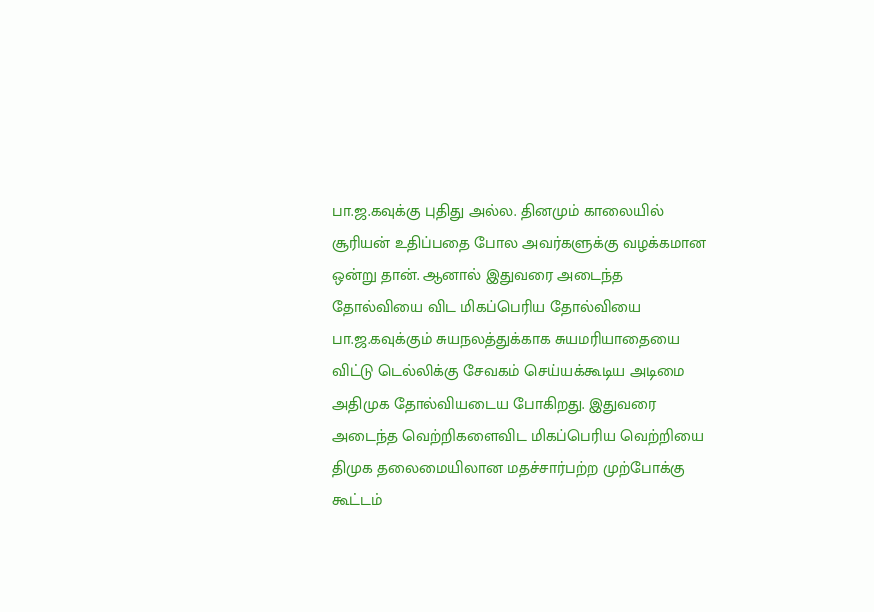பா.ஜ.கவுக்கு புதிது அல்ல. தினமும் காலையில் சூரியன் உதிப்பதை போல அவர்களுக்கு வழக்கமான ஒன்று தான். ஆனால் இதுவரை அடைந்த தோல்வியை விட மிகப்பெரிய தோல்வியை பா.ஜ.கவுக்கும் சுயநலத்துக்காக சுயமரியாதையை விட்டு டெல்லிக்கு சேவகம் செய்யக்கூடிய அடிமை அதிமுக தோல்வியடைய போகிறது. இதுவரை அடைந்த வெற்றிகளைவிட மிகப்பெரிய வெற்றியை திமுக தலைமையிலான மதச்சார்பற்ற முற்போக்கு கூட்டம்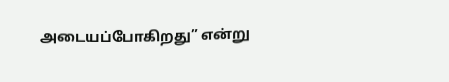அடையப்போகிறது” என்று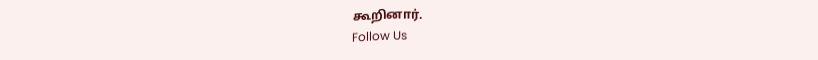கூறினார்.
Follow Us